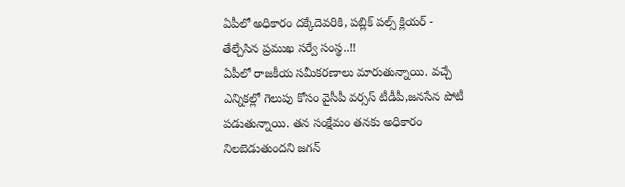ఏపీలో అధికారం దక్కేదెవరికి, పబ్లిక్ పల్స్ క్లియర్ - తేల్చేసిన ప్రముఖ సర్వే సంస్థ..!!
ఏపీలో రాజకీయ సమీకరణాలు మారుతున్నాయి. వచ్చే ఎన్నికల్లో గెలుపు కోసం వైసీపీ వర్సస్ టీడీపీ,జనసేన పోటీ పడుతున్నాయి. తన సంక్షేమం తనకు అధికారం నిలబెడుతుందని జగన్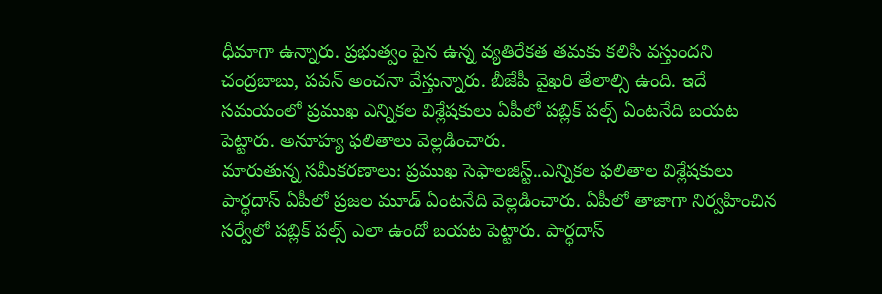ధీమాగా ఉన్నారు. ప్రభుత్వం పైన ఉన్న వ్యతిరేకత తమకు కలిసి వస్తుందని చంద్రబాబు, పవన్ అంచనా వేస్తున్నారు. బీజేపీ వైఖరి తేలాల్సి ఉంది. ఇదే సమయంలో ప్రముఖ ఎన్నికల విశ్లేషకులు ఏపీలో పబ్లిక్ పల్స్ ఏంటనేది బయట పెట్టారు. అనూహ్య ఫలితాలు వెల్లడించారు.
మారుతున్న సమీకరణాలు: ప్రముఖ సెఫాలజిస్ట్..ఎన్నికల ఫలితాల విశ్లేషకులు పార్ధదాస్ ఏపీలో ప్రజల మూడ్ ఏంటనేది వెల్లడించారు. ఏపీలో తాజాగా నిర్వహించిన సర్వేలో పబ్లిక్ పల్స్ ఎలా ఉందో బయట పెట్టారు. పార్ధదాస్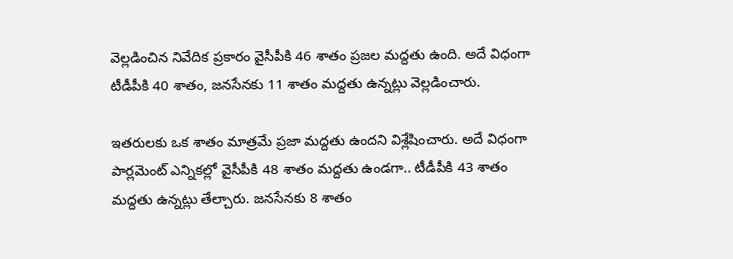వెల్లడించిన నివేదిక ప్రకారం వైసీపీకి 46 శాతం ప్రజల మద్దతు ఉంది. అదే విధంగా టీడీపీకి 40 శాతం, జనసేనకు 11 శాతం మద్దతు ఉన్నట్లు వెల్లడించారు.

ఇతరులకు ఒక శాతం మాత్రమే ప్రజా మద్దతు ఉందని విశ్లేషించారు. అదే విధంగా పార్లమెంట్ ఎన్నికల్లో వైసీపీకి 48 శాతం మద్దతు ఉండగా.. టీడీపీకి 43 శాతం మద్దతు ఉన్నట్లు తేల్చారు. జనసేనకు 8 శాతం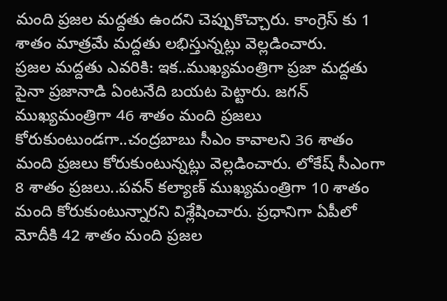మంది ప్రజల మద్దతు ఉందని చెప్పుకొచ్చారు. కాంగ్రెస్ కు 1 శాతం మాత్రమే మద్దతు లభిస్తున్నట్లు వెల్లడించారు.
ప్రజల మద్దతు ఎవరికి: ఇక..ముఖ్యమంత్రిగా ప్రజా మద్దతు పైనా ప్రజానాడి ఏంటనేది బయట పెట్టారు. జగన్ ముఖ్యమంత్రిగా 46 శాతం మంది ప్రజలు కోరుకుంటుండగా..చంద్రబాబు సీఎం కావాలని 36 శాతం మంది ప్రజలు కోరుకుంటున్నట్లు వెల్లడించారు. లోకేష్ సీఎంగా 8 శాతం ప్రజలు..పవన్ కల్యాణ్ ముఖ్యమంత్రిగా 10 శాతం మంది కోరుకుంటున్నారని విశ్లేషించారు. ప్రధానిగా ఏపీలో మోదీకి 42 శాతం మంది ప్రజల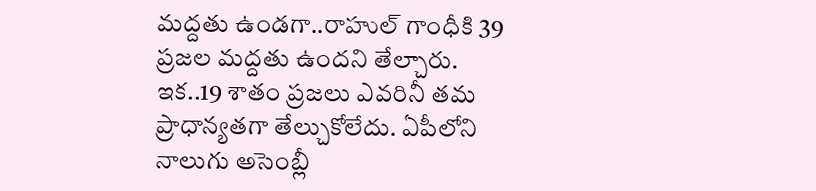మద్దతు ఉండగా..రాహుల్ గాంధీకి 39 ప్రజల మద్దతు ఉందని తేల్చారు.
ఇక..19 శాతం ప్రజలు ఎవరినీ తమ ప్రాధాన్యతగా తేల్చుకోలేదు. ఏపీలోని నాలుగు అసెంబ్లీ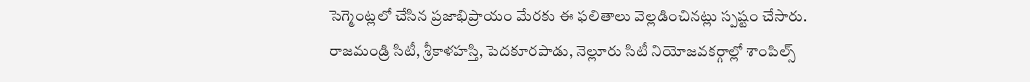సెగ్మెంట్లలో చేసిన ప్రజాభిప్రాయం మేరకు ఈ ఫలితాలు వెల్లడించినట్లు స్పష్టం చేసారు. రాజమండ్రి సిటీ, శ్రీకాళహస్తి, పెదకూరపాడు, నెల్లూరు సిటీ నియోజవకర్గాల్లో శాంపిల్స్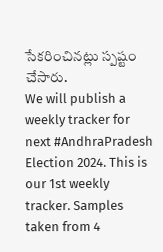సేకరించినట్లు స్పష్టం చేసారు.
We will publish a weekly tracker for next #AndhraPradesh Election 2024. This is our 1st weekly tracker. Samples taken from 4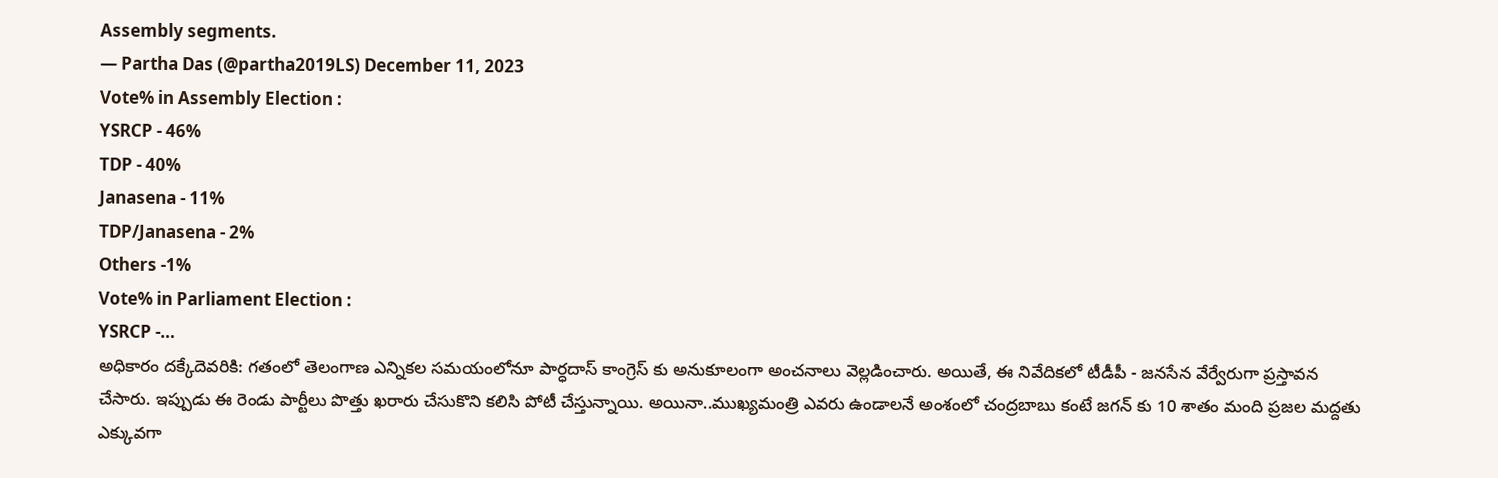Assembly segments.
— Partha Das (@partha2019LS) December 11, 2023
Vote% in Assembly Election :
YSRCP - 46%
TDP - 40%
Janasena - 11%
TDP/Janasena - 2%
Others -1%
Vote% in Parliament Election :
YSRCP -…
అధికారం దక్కేదెవరికి: గతంలో తెలంగాణ ఎన్నికల సమయంలోనూ పార్ధదాస్ కాంగ్రెస్ కు అనుకూలంగా అంచనాలు వెల్లడించారు. అయితే, ఈ నివేదికలో టీడీపీ - జనసేన వేర్వేరుగా ప్రస్తావన చేసారు. ఇప్పుడు ఈ రెండు పార్టీలు పొత్తు ఖరారు చేసుకొని కలిసి పోటీ చేస్తున్నాయి. అయినా..ముఖ్యమంత్రి ఎవరు ఉండాలనే అంశంలో చంద్రబాబు కంటే జగన్ కు 10 శాతం మంది ప్రజల మద్దతు ఎక్కువగా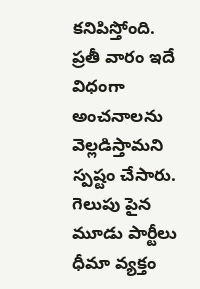కనిపిస్తోంది.
ప్రతీ వారం ఇదే విధంగా అంచనాలను వెల్లడిస్తామని స్పష్టం చేసారు. గెలుపు పైన మూడు పార్టీలు ధీమా వ్యక్తం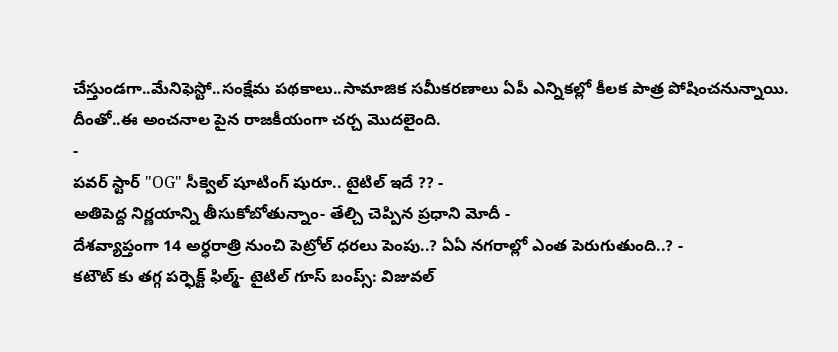చేస్తుండగా..మేనిఫెస్టో..సంక్షేమ పథకాలు..సామాజిక సమీకరణాలు ఏపీ ఎన్నికల్లో కీలక పాత్ర పోషించనున్నాయి. దీంతో..ఈ అంచనాల పైన రాజకీయంగా చర్చ మొదలైంది.
-
పవర్ స్టార్ "OG" సీక్వెల్ షూటింగ్ షురూ.. టైటిల్ ఇదే ?? -
అతిపెద్ద నిర్ణయాన్ని తీసుకోబోతున్నాం- తేల్చి చెప్పిన ప్రధాని మోదీ -
దేశవ్యాప్తంగా 14 అర్ధరాత్రి నుంచి పెట్రోల్ ధరలు పెంపు..? ఏఏ నగరాల్లో ఎంత పెరుగుతుంది..? -
కటౌట్ కు తగ్గ పర్ఫెక్ట్ ఫిల్మ్- టైటిల్ గూస్ బంప్స్: విజువల్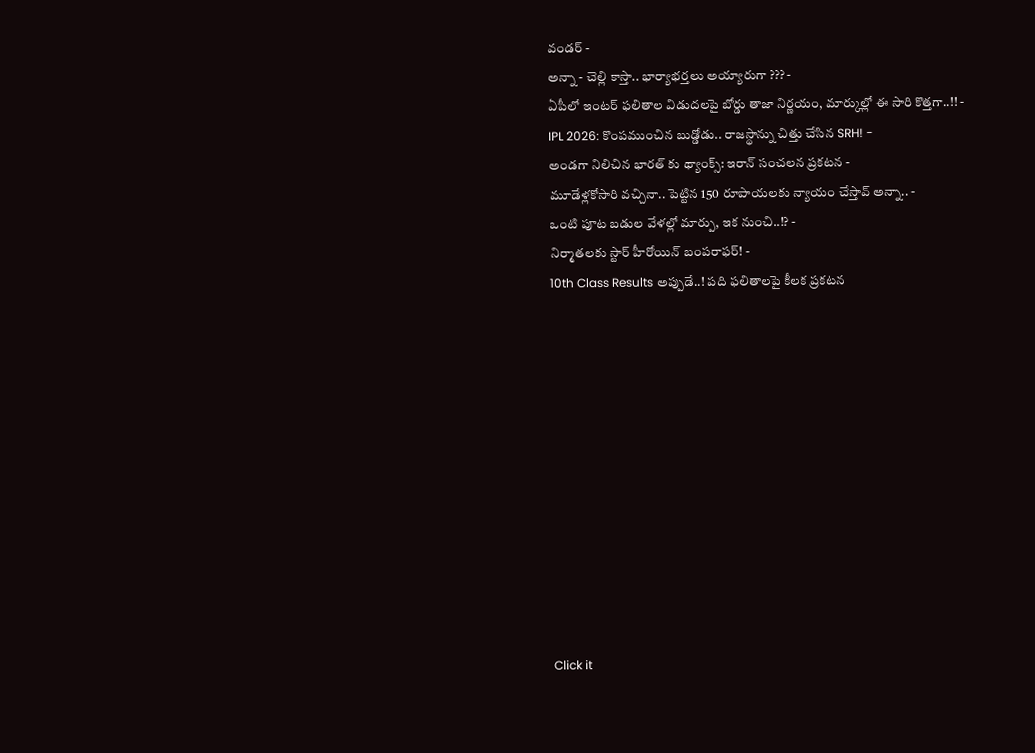వండర్ -
అన్నా - చెల్లి కాస్తా.. భార్యాభర్తలు అయ్యారుగా ??? -
ఏపీలో ఇంటర్ ఫలితాల విడుదలపై బోర్డు తాజా నిర్ణయం, మార్కుల్లో ఈ సారి కొత్తగా..!! -
IPL 2026: కొంపముంచిన బుడ్డోడు.. రాజస్థాన్ను చిత్తు చేసిన SRH! -
అండగా నిలిచిన భారత్ కు థ్యాంక్స్: ఇరాన్ సంచలన ప్రకటన -
మూడేళ్లకోసారి వచ్చినా.. పెట్టిన 150 రూపాయలకు న్యాయం చేస్తావ్ అన్నా.. -
ఒంటి పూట బడుల వేళల్లో మార్పు, ఇక నుంచి..!? -
నిర్మాతలకు స్టార్ హీరోయిన్ బంపరాఫర్! -
10th Class Results అప్పుడే..! పది ఫలితాలపై కీలక ప్రకటన












Click it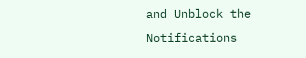and Unblock the Notifications